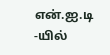என்.ஐ.டி -யில்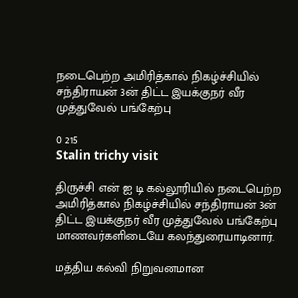நடைபெற்ற அமிரித்கால் நிகழ்ச்சியில் சந்திராயன் 3ன் திட்ட இயக்குநர் வீர முத்துவேல் பங்கேற்பு

0 215
Stalin trichy visit

திருச்சி என் ஐ டி கல்லூரியில் நடைபெற்ற அமிரித்கால் நிகழ்ச்சியில் சந்திராயன் 3ன் திட்ட இயக்குநர் வீர முத்துவேல் பங்கேற்பு மாணவர்களிடையே கலந்துரையாடினார்.

மத்திய கல்வி நிறுவனமான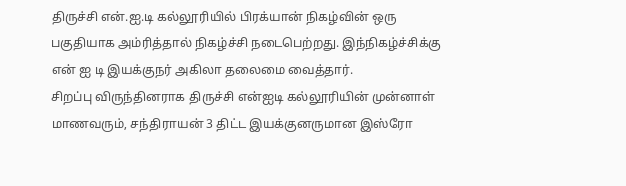திருச்சி என்.ஐ.டி கல்லூரியில் பிரக்யான் நிகழ்வின் ஒரு பகுதியாக அம்ரித்தால் நிகழ்ச்சி நடைபெற்றது. இந்நிகழ்ச்சிக்கு என் ஐ டி இயக்குநர் அகிலா தலைமை வைத்தார்.
சிறப்பு விருந்தினராக திருச்சி என்ஐடி கல்லூரியின் முன்னாள் மாணவரும், சந்திராயன் 3 திட்ட இயக்குனருமான இஸ்ரோ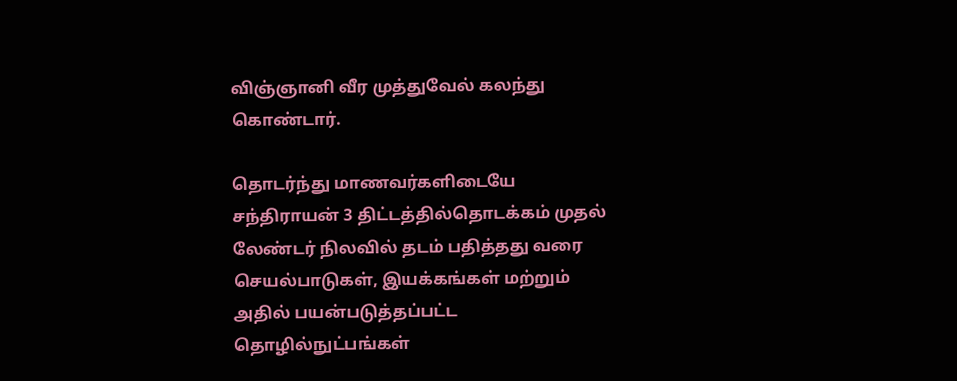விஞ்ஞானி வீர முத்துவேல் கலந்து கொண்டார்.

தொடர்ந்து மாணவர்களிடையே சந்திராயன் 3 திட்டத்தில்தொடக்கம் முதல் லேண்டர் நிலவில் தடம் பதித்தது வரை செயல்பாடுகள், இயக்கங்கள் மற்றும் அதில் பயன்படுத்தப்பட்ட தொழில்நுட்பங்கள்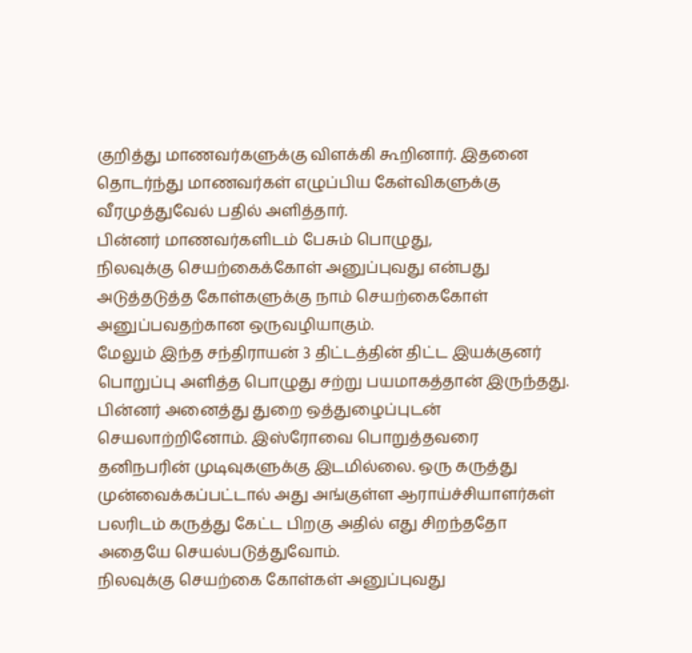குறித்து மாணவர்களுக்கு விளக்கி கூறினார். இதனை தொடர்ந்து மாணவர்கள் எழுப்பிய கேள்விகளுக்கு வீரமுத்துவேல் பதில் அளித்தார்.
பின்னர் மாணவர்களிடம் பேசும் பொழுது,
நிலவுக்கு செயற்கைக்கோள் அனுப்புவது என்பது அடுத்தடுத்த கோள்களுக்கு நாம் செயற்கைகோள் அனுப்பவதற்கான ஒருவழியாகும்.
மேலும் இந்த சந்திராயன் 3 திட்டத்தின் திட்ட இயக்குனர் பொறுப்பு அளித்த பொழுது சற்று பயமாகத்தான் இருந்தது. பின்னர் அனைத்து துறை ஒத்துழைப்புடன் செயலாற்றினோம். இஸ்ரோவை பொறுத்தவரை தனிநபரின் முடிவுகளுக்கு இடமில்லை. ஒரு கருத்து முன்வைக்கப்பட்டால் அது அங்குள்ள ஆராய்ச்சியாளர்கள் பலரிடம் கருத்து கேட்ட பிறகு அதில் எது சிறந்ததோ அதையே செயல்படுத்துவோம்.
நிலவுக்கு செயற்கை கோள்கள் அனுப்புவது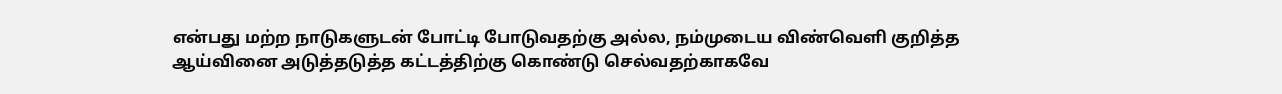என்பது மற்ற நாடுகளுடன் போட்டி போடுவதற்கு அல்ல, நம்முடைய விண்வெளி குறித்த ஆய்வினை அடுத்தடுத்த கட்டத்திற்கு கொண்டு செல்வதற்காகவே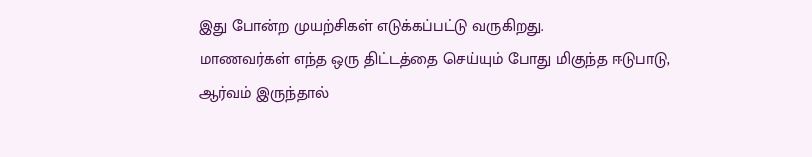இது போன்ற முயற்சிகள் எடுக்கப்பட்டு வருகிறது.
மாணவர்கள் எந்த ஒரு திட்டத்தை செய்யும் போது மிகுந்த ஈடுபாடு, ஆர்வம் இருந்தால்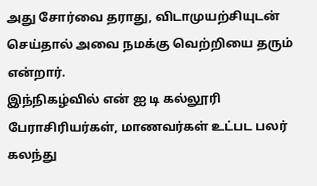அது சோர்வை தராது, விடாமுயற்சியுடன் செய்தால் அவை நமக்கு வெற்றியை தரும் என்றார்.
இந்நிகழ்வில் என் ஐ டி கல்லூரி பேராசிரியர்கள், மாணவர்கள் உட்பட பலர் கலந்து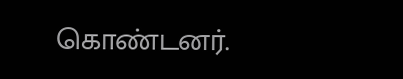கொண்டனர்.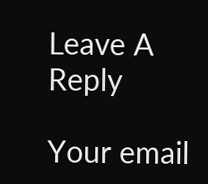Leave A Reply

Your email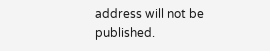address will not be published.